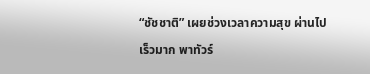“ชัชชาติ” เผยช่วงเวลาความสุข ผ่านไปเร็วมาก พาทัวร์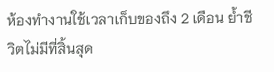ห้องทำงานใช้เวลาเก็บของถึง 2 เดือน ย้ำชีวิตไม่มีที่สิ้นสุด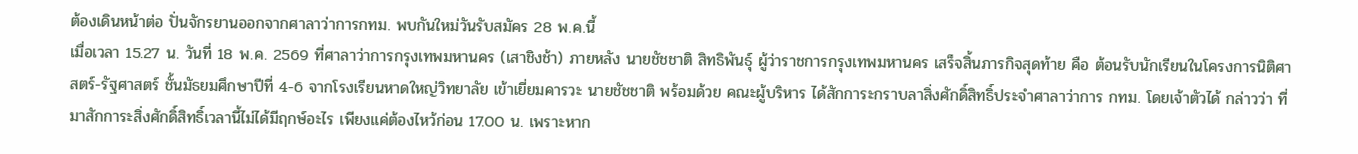ต้องเดินหน้าต่อ ปั่นจักรยานออกจากศาลาว่าการกทม. พบกันใหม่วันรับสมัคร 28 พ.ค.นี้
เมื่อเวลา 15.27 น. วันที่ 18 พ.ค. 2569 ที่ศาลาว่าการกรุงเทพมหานคร (เสาชิงช้า) ภายหลัง นายชัชชาติ สิทธิพันธุ์ ผู้ว่าราชการกรุงเทพมหานคร เสร็จสิ้นภารกิจสุดท้าย คือ ต้อนรับนักเรียนในโครงการนิติศาสตร์-รัฐศาสตร์ ชั้นมัธยมศึกษาปีที่ 4-6 จากโรงเรียนหาดใหญ่วิทยาลัย เข้าเยี่ยมคารวะ นายชัชชาติ พร้อมด้วย คณะผู้บริหาร ได้สักการะกราบลาสิ่งศักดิ์สิทธิ์ประจำศาลาว่าการ กทม. โดยเจ้าตัวได้ กล่าวว่า ที่มาสักการะสิ่งศักดิ์สิทธิ์เวลานี้ไม่ได้มีฤกษ์อะไร เพียงแค่ต้องไหว้ก่อน 17.00 น. เพราะหาก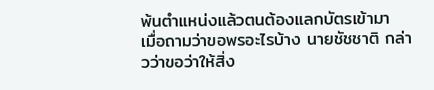พ้นตำแหน่งแล้วตนต้องแลกบัตรเข้ามา
เมื่อถามว่าขอพรอะไรบ้าง นายชัชชาติ กล่าวว่าขอว่าให้สิ่ง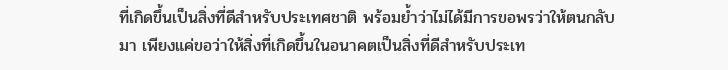ที่เกิดขึ้นเป็นสิ่งที่ดีสำหรับประเทศชาติ พร้อมย้ำว่าไม่ได้มีการขอพรว่าให้ตนกลับมา เพียงแค่ขอว่าให้สิ่งที่เกิดขึ้นในอนาคตเป็นสิ่งที่ดีสำหรับประเท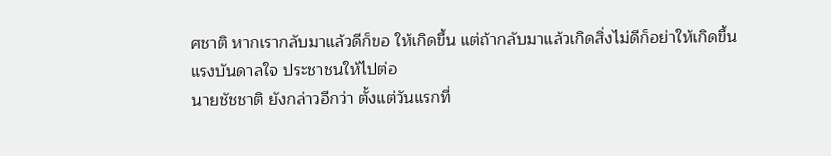ศชาติ หากเรากลับมาแล้วดีก็ขอ ให้เกิดขึ้น แต่ถ้ากลับมาแล้วเกิดสิ่งไม่ดีก็อย่าให้เกิดขึ้น
แรงบันดาลใจ ประชาชนให้ไปต่อ
นายชัชชาติ ยังกล่าวอีกว่า ตั้งแต่วันแรกที่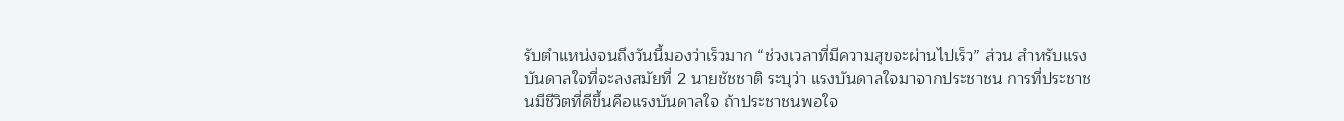รับตำแหน่งจนถึงวันนี้มองว่าเร็วมาก “ช่วงเวลาที่มีความสุขจะผ่านไปเร็ว” ส่วน สำหรับแรงบันดาลใจที่จะลงสมัยที่ 2 นายชัชชาติ ระบุว่า แรงบันดาลใจมาจากประชาชน การที่ประชาชนมีชีวิตที่ดีขึ้นคือแรงบันดาลใจ ถ้าประชาชนพอใจ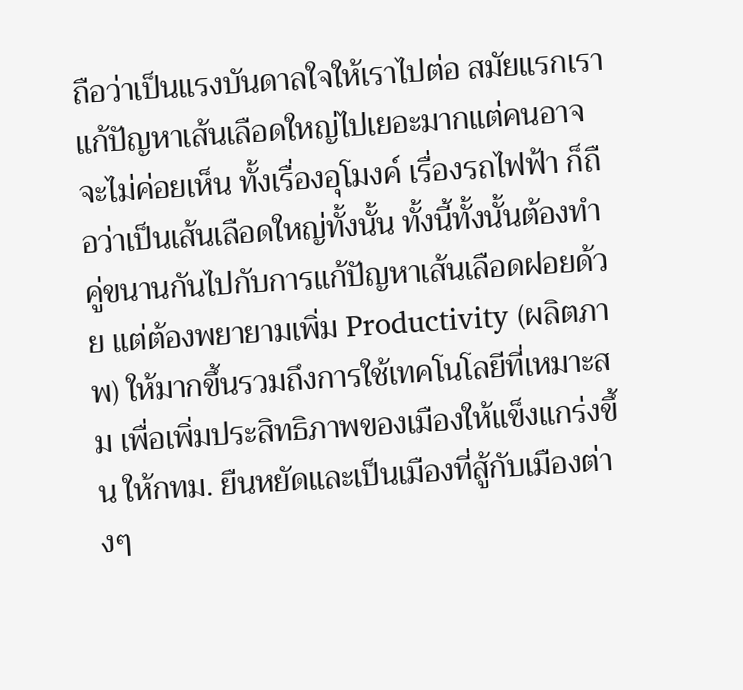ถือว่าเป็นแรงบันดาลใจให้เราไปต่อ สมัยแรกเราแก้ปัญหาเส้นเลือดใหญ่ไปเยอะมากแต่คนอาจจะไม่ค่อยเห็น ทั้งเรื่องอุโมงค์ เรื่องรถไฟฟ้า ก็ถือว่าเป็นเส้นเลือดใหญ่ทั้งนั้น ทั้งนี้ทั้งนั้นต้องทำคู่ขนานกันไปกับการแก้ปัญหาเส้นเลือดฝอยด้วย แต่ต้องพยายามเพิ่ม Productivity (ผลิตภาพ) ให้มากขึ้นรวมถึงการใช้เทคโนโลยีที่เหมาะสม เพื่อเพิ่มประสิทธิภาพของเมืองให้แข็งแกร่งขึ้น ให้กทม. ยืนหยัดและเป็นเมืองที่สู้กับเมืองต่างๆ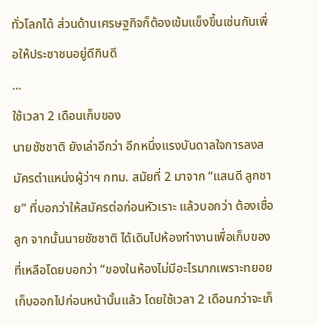ทั่วโลกได้ ส่วนด้านเศรษฐกิจก็ต้องเข้มแข็งขึ้นเช่นกันเพื่อให้ประชาชนอยู่ดีกินดี
...
ใช้เวลา 2 เดือนเก็บของ
นายชัชชาติ ยังเล่าอีกว่า อีกหนึ่งแรงบันดาลใจการลงสมัครตำแหน่งผู้ว่าฯ กทม. สมัยที่ 2 มาจาก “แสนดี ลูกชาย” ที่บอกว่าให้สมัครต่อก่อนหัวเราะ แล้วบอกว่า ต้องเชื่อลูก จากนั้นนายชัชชาติ ได้เดินไปห้องทำงานเพื่อเก็บของที่เหลือโดยบอกว่า “ของในห้องไม่มีอะไรมากเพราะทยอยเก็บออกไปก่อนหน้านั้นแล้ว โดยใช้เวลา 2 เดือนกว่าจะเก็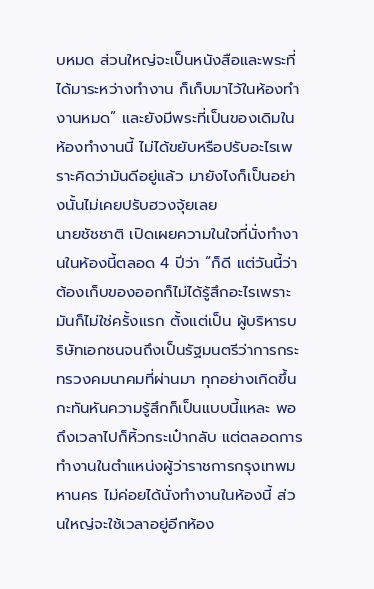บหมด ส่วนใหญ่จะเป็นหนังสือและพระที่ได้มาระหว่างทำงาน ก็เก็บมาไว้ในห้องทำงานหมด” และยังมีพระที่เป็นของเดิมในห้องทำงานนี้ ไม่ได้ขยับหรือปรับอะไรเพราะคิดว่ามันดีอยู่แล้ว มายังไงก็เป็นอย่างนั้นไม่เคยปรับฮวงจุ้ยเลย
นายชัชชาติ เปิดเผยความในใจที่นั่งทำงานในห้องนี้ตลอด 4 ปีว่า “ก็ดี แต่วันนี้ว่าต้องเก็บของออกก็ไม่ได้รู้สึกอะไรเพราะมันก็ไม่ใช่ครั้งแรก ตั้งแต่เป็น ผู้บริหารบริษัทเอกชนจนถึงเป็นรัฐมนตรีว่าการกระทรวงคมนาคมที่ผ่านมา ทุกอย่างเกิดขึ้นกะทันหันความรู้สึกก็เป็นแบบนี้แหละ พอถึงเวลาไปก็หิ้วกระเป๋ากลับ แต่ตลอดการทำงานในตำแหน่งผู้ว่าราชการกรุงเทพมหานคร ไม่ค่อยได้นั่งทำงานในห้องนี้ ส่วนใหญ่จะใช้เวลาอยู่อีกห้อง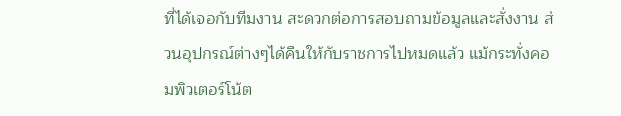ที่ได้เจอกับทีมงาน สะดวกต่อการสอบถามข้อมูลและสั่งงาน ส่วนอุปกรณ์ต่างๆได้คืนให้กับราชการไปหมดแล้ว แม้กระทั่งคอมพิวเตอร์โน้ต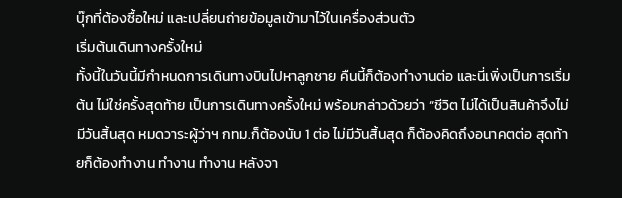บุ๊กที่ต้องซื้อใหม่ และเปลี่ยนถ่ายข้อมูลเข้ามาไว้ในเครื่องส่วนตัว
เริ่มต้นเดินทางครั้งใหม่
ทั้งนี้ในวันนี้มีกำหนดการเดินทางบินไปหาลูกชาย คืนนี้ก็ต้องทำงานต่อ และนี่เพิ่งเป็นการเริ่มต้น ไม่ใช่ครั้งสุดท้าย เป็นการเดินทางครั้งใหม่ พร้อมกล่าวด้วยว่า “ชีวิต ไม่ได้เป็นสินค้าจึงไม่มีวันสิ้นสุด หมดวาระผู้ว่าฯ กทม.ก็ต้องนับ 1 ต่อ ไม่มีวันสิ้นสุด ก็ต้องคิดถึงอนาคตต่อ สุดท้ายก็ต้องทำงาน ทำงาน ทำงาน หลังจา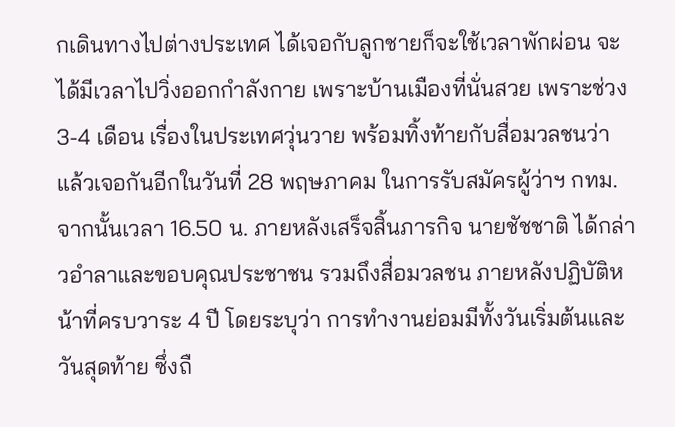กเดินทางไปต่างประเทศ ได้เจอกับลูกชายก็จะใช้เวลาพักผ่อน จะได้มีเวลาไปวิ่งออกกำลังกาย เพราะบ้านเมืองที่นั่นสวย เพราะช่วง 3-4 เดือน เรื่องในประเทศวุ่นวาย พร้อมทิ้งท้ายกับสื่อมวลชนว่า แล้วเจอกันอีกในวันที่ 28 พฤษภาคม ในการรับสมัครผู้ว่าฯ กทม.
จากนั้นเวลา 16.50 น. ภายหลังเสร็จสิ้นภารกิจ นายชัชชาติ ได้กล่าวอำลาและขอบคุณประชาชน รวมถึงสื่อมวลชน ภายหลังปฏิบัติหน้าที่ครบวาระ 4 ปี โดยระบุว่า การทำงานย่อมมีทั้งวันเริ่มต้นและวันสุดท้าย ซึ่งถื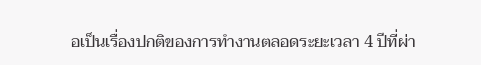อเป็นเรื่องปกติของการทำงานตลอดระยะเวลา 4 ปีที่ผ่า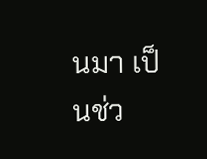นมา เป็นช่ว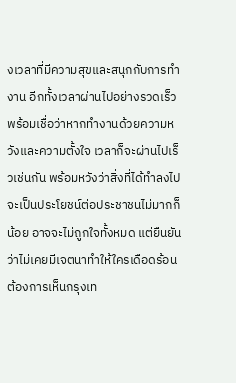งเวลาที่มีความสุขและสนุกกับการทำงาน อีกทั้งเวลาผ่านไปอย่างรวดเร็ว พร้อมเชื่อว่าหากทำงานด้วยความหวังและความตั้งใจ เวลาก็จะผ่านไปเร็วเช่นกัน พร้อมหวังว่าสิ่งที่ได้ทำลงไปจะเป็นประโยชน์ต่อประชาชนไม่มากก็น้อย อาจจะไม่ถูกใจทั้งหมด แต่ยืนยันว่าไม่เคยมีเจตนาทำให้ใครเดือดร้อน ต้องการเห็นกรุงเท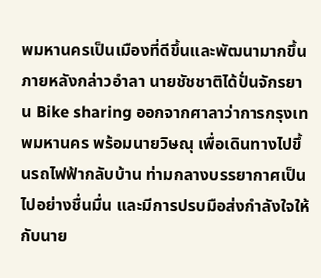พมหานครเป็นเมืองที่ดีขึ้นและพัฒนามากขึ้น
ภายหลังกล่าวอำลา นายชัชชาติได้ปั่นจักรยาน Bike sharing ออกจากศาลาว่าการกรุงเทพมหานคร พร้อมนายวิษณุ เพื่อเดินทางไปขึ้นรถไฟฟ้ากลับบ้าน ท่ามกลางบรรยากาศเป็นไปอย่างชื่นมื่น และมีการปรบมือส่งกำลังใจให้กับนาย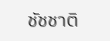ชัชชาติ